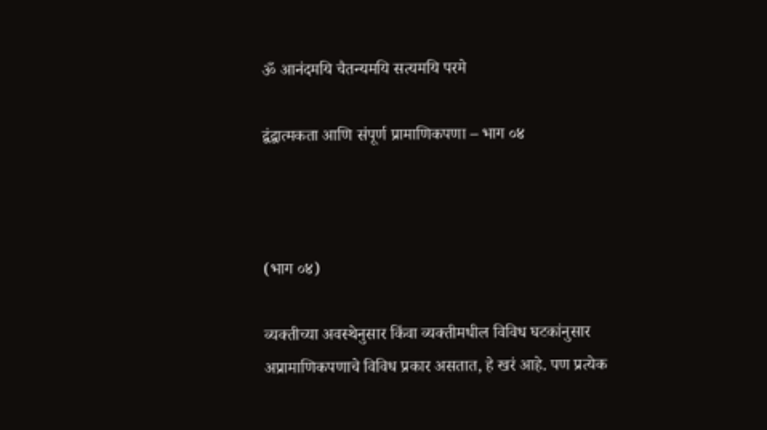ॐ आनंदमयि चैतन्यमयि सत्यमयि परमे

द्वंद्वात्मकता आणि संपूर्ण प्रामाणिकपणा – भाग ०४



(भाग ०४)

व्यक्तीच्या अवस्थेनुसार किंवा व्यक्तीमधील विविध घटकांनुसार अप्रामाणिकपणाचे विविध प्रकार असतात, हे खरं आहे. पण प्रत्येक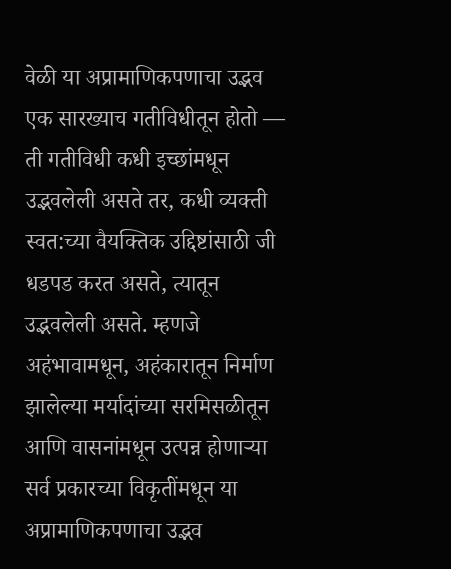वेळी या अप्रामाणिकपणाचा उद्भव एक सारख्याच गतीविधीतून होतो — ती गतीविधी कधी इच्छांमधून उद्भवलेली असते तर, कधी व्यक्ती स्वत:च्या वैयक्तिक उद्दिष्टांसाठी जी धडपड करत असते, त्यातून उद्भवलेली असते. म्हणजे अहंभावामधून, अहंकारातून निर्माण झालेल्या मर्यादांच्या सरमिसळीतून आणि वासनांमधून उत्पन्न होणाऱ्या सर्व प्रकारच्या विकृतींमधून या अप्रामाणिकपणाचा उद्भव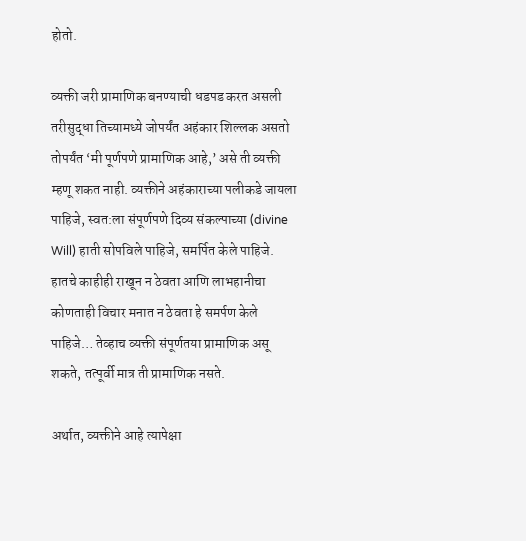होतो.

व्यक्ती जरी प्रामाणिक बनण्याची धडपड करत असली तरीसुद्धा तिच्यामध्ये जोपर्यंत अहंकार शिल्लक असतो तोपर्यंत ‘मी पूर्णपणे प्रामाणिक आहे,’ असे ती व्यक्ती म्हणू शकत नाही. व्यक्तीने अहंकाराच्या पलीकडे जायला पाहिजे, स्वत:ला संपूर्णपणे दिव्य संकल्पा‌च्या (divine Will) हाती सोपविले पाहिजे, समर्पित केले पाहिजे. हातचे काहीही राखून न ठेवता आणि लाभहानीचा कोणताही विचार मनात न ठेवता हे समर्पण केले पाहिजे… तेव्हाच व्यक्ती संपूर्णतया प्रामाणिक असू शकते, तत्पूर्वी मात्र ती प्रामाणिक नसते.

अर्थात, व्यक्तीने आहे त्यापेक्षा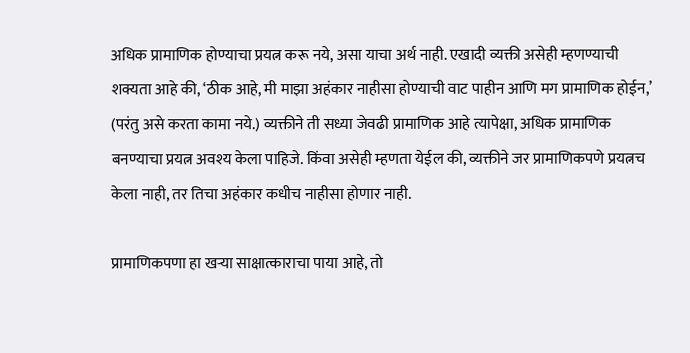अधिक प्रामाणिक होण्याचा प्रयत्न करू नये, असा याचा अर्थ नाही. एखादी व्यक्ती असेही म्हणण्याची शक्यता आहे की, ‘ठीक आहे, मी माझा अहंकार नाहीसा होण्याची वाट पाहीन आणि मग प्रामाणिक होईन,’ (परंतु असे करता कामा नये.) व्यक्तीने ती सध्या जेवढी प्रामाणिक आहे त्यापेक्षा, अधिक प्रामाणिक बनण्याचा प्रयत्न अवश्य केला पाहिजे. किंवा असेही म्हणता येईल की, व्यक्तीने जर प्रामाणिकपणे प्रयत्नच केला नाही, तर तिचा अहंकार कधीच नाहीसा होणार नाही.

प्रामाणिकपणा हा खऱ्या साक्षात्काराचा पाया आहे, तो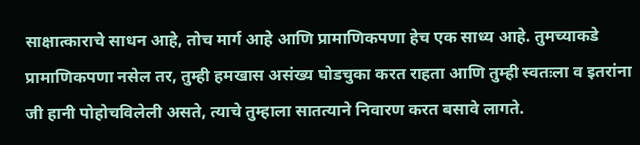साक्षात्काराचे साधन आहे, तोच मार्ग आहे आणि प्रामाणिकपणा हेच एक साध्य आहे. तुमच्याकडे प्रामाणिकपणा नसेल तर, तुम्ही हमखास असंख्य घोडचुका करत राहता आणि तुम्ही स्वतःला व इतरांना जी हानी पोहोचविलेली असते, त्याचे तुम्हाला सातत्याने निवारण करत बसावे लागते.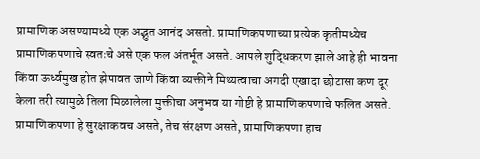प्रामाणिक असण्यामध्ये एक अद्भुत आनंद असतो. प्रामाणिकपणाच्या प्रत्येक कृतीमध्येच प्रामाणिकपणाचे स्वतःचे असे एक फल अंतर्भूत असते. आपले शुद्धिकरण झाले आहे ही भावना किंवा ऊर्ध्वमुख होत झेपावत जाणे किंवा व्यक्तीने मिथ्यत्वाचा अगदी एखादा छोटासा कण दूर केला तरी त्यामुळे तिला मिळालेला मुक्तीचा अनुभव या गोष्टी हे प्रामाणिकपणाचे फलित असते. प्रामाणिकपणा हे सुरक्षाकवच असते, तेच संरक्षण असते, प्रामाणिकपणा हाच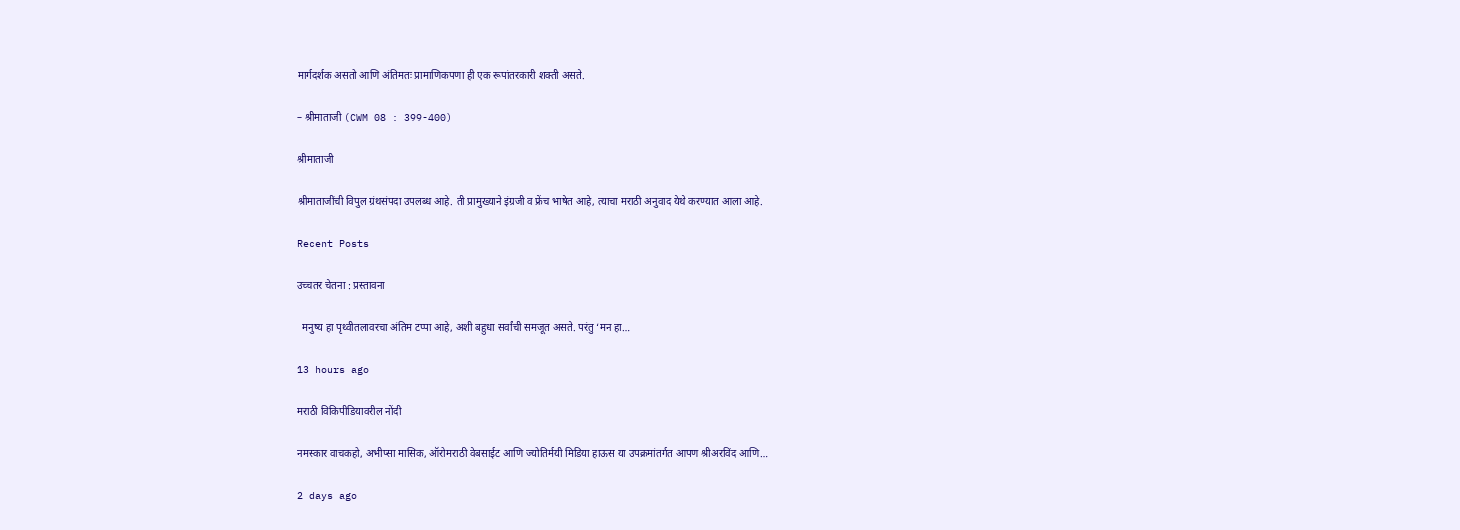मार्गदर्शक असतो आणि अंतिमतः प्रामाणिकपणा ही एक रूपांतरकारी शक्ती असते.

– श्रीमाताजी (CWM 08 : 399-400)

श्रीमाताजी

श्रीमाताजींची विपुल ग्रंथसंपदा उपलब्ध आहे. ती प्रामुख्याने इंग्रजी व फ्रेंच भाषेत आहे, त्याचा मराठी अनुवाद येथे करण्यात आला आहे.

Recent Posts

उच्चतर चेतना : प्रस्तावना

  मनुष्य हा पृथ्वीतलावरचा अंतिम टप्पा आहे, अशी बहुधा सर्वांची समजूत असते. परंतु ‘मन हा…

13 hours ago

मराठी विकिपीडियावरील नोंदी

नमस्कार वाचकहो, अभीप्सा मासिक, ऑरोमराठी वेबसाईट आणि ज्योतिर्मयी मिडिया हाऊस या उपक्रमांतर्गत आपण श्रीअरविंद आणि…

2 days ago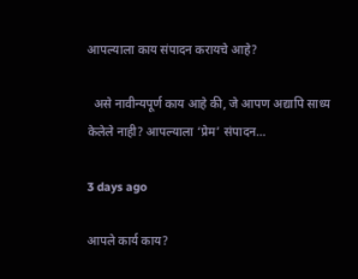आपल्याला काय संपादन करायचे आहे?

  असे नावीन्यपूर्ण काय आहे की, जे आपण अद्यापि साध्य केलेले नाही? आपल्याला ‘प्रेम‌’ संपादन…

3 days ago

आपले कार्य काय?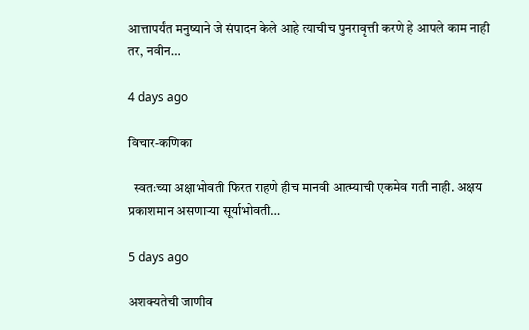आत्तापर्यंत मनुष्याने जे संपादन केले आहे त्याचीच पुनरावृत्ती करणे हे आपले काम नाही तर, नवीन…

4 days ago

विचार-कणिका

  स्वतःच्या अक्षाभोवती फिरत राहणे हीच मानवी आत्म्याची एकमेव गती नाही. अक्षय प्रकाशमान असणाऱ्या सूर्याभोवती…

5 days ago

अशक्यतेची जाणीव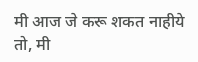मी आज जे करू शकत नाहीये तो, मी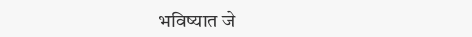भविष्यात जे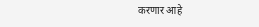करणार आहे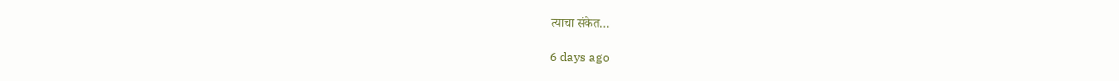त्याचा संकेत…

6 days ago